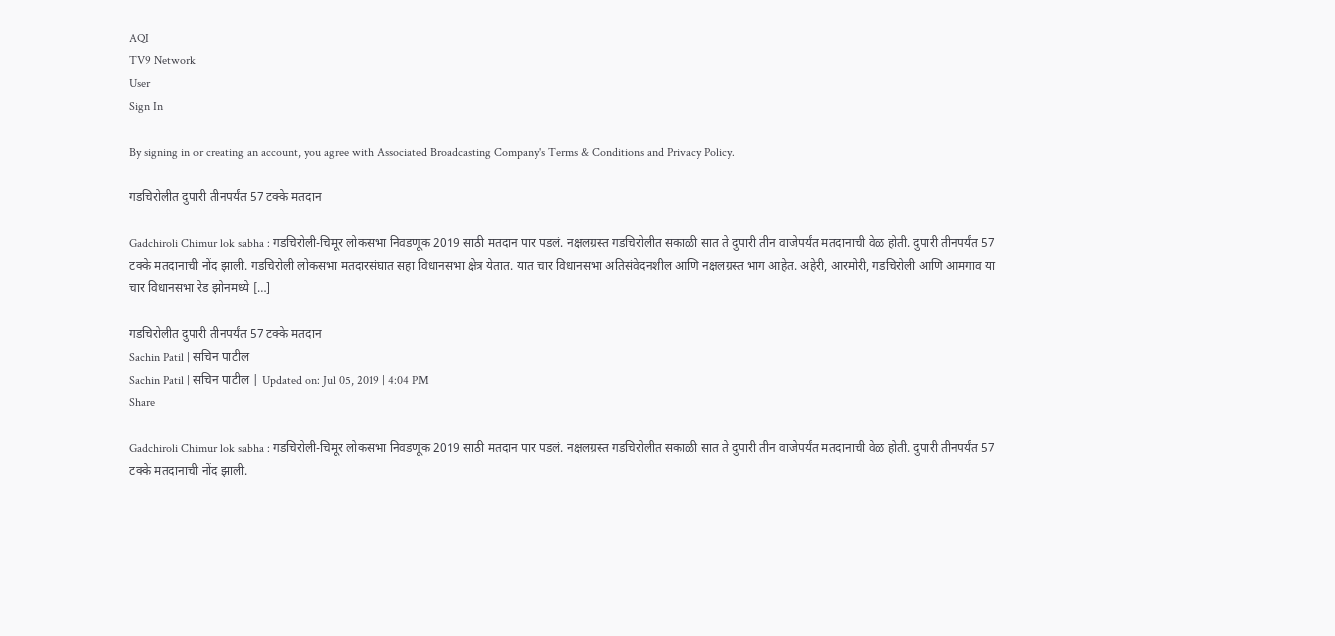AQI
TV9 Network
User
Sign In

By signing in or creating an account, you agree with Associated Broadcasting Company's Terms & Conditions and Privacy Policy.

गडचिरोलीत दुपारी तीनपर्यंत 57 टक्के मतदान

Gadchiroli Chimur lok sabha : गडचिरोली-चिमूर लोकसभा निवडणूक 2019 साठी मतदान पार पडलं. नक्षलग्रस्त गडचिरोलीत सकाळी सात ते दुपारी तीन वाजेपर्यंत मतदानाची वेळ होती. दुपारी तीनपर्यंत 57 टक्के मतदानाची नोंद झाली. गडचिरोली लोकसभा मतदारसंघात सहा विधानसभा क्षेत्र येतात. यात चार विधानसभा अतिसंवेदनशील आणि नक्षलग्रस्त भाग आहेत. अहेरी, आरमोरी, गडचिरोली आणि आमगाव या चार विधानसभा रेड झोनमध्ये […]

गडचिरोलीत दुपारी तीनपर्यंत 57 टक्के मतदान
Sachin Patil | सचिन पाटील
Sachin Patil | सचिन पाटील | Updated on: Jul 05, 2019 | 4:04 PM
Share

Gadchiroli Chimur lok sabha : गडचिरोली-चिमूर लोकसभा निवडणूक 2019 साठी मतदान पार पडलं. नक्षलग्रस्त गडचिरोलीत सकाळी सात ते दुपारी तीन वाजेपर्यंत मतदानाची वेळ होती. दुपारी तीनपर्यंत 57 टक्के मतदानाची नोंद झाली.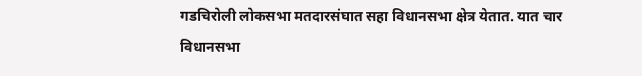गडचिरोली लोकसभा मतदारसंघात सहा विधानसभा क्षेत्र येतात. यात चार विधानसभा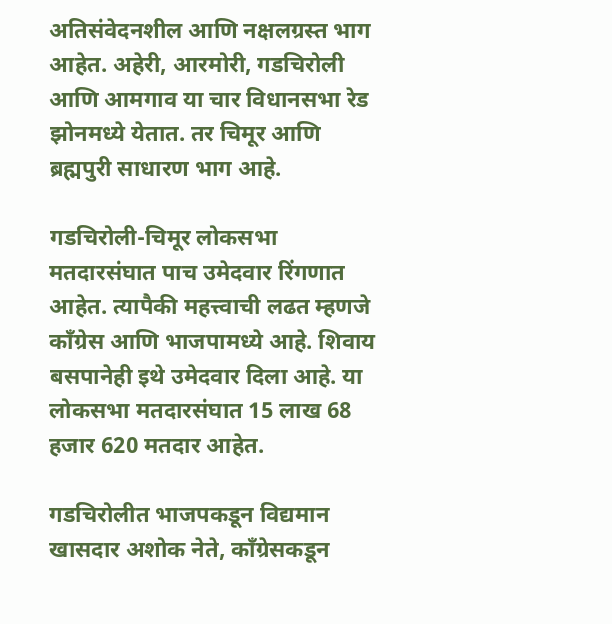अतिसंवेदनशील आणि नक्षलग्रस्त भाग आहेत. अहेरी, आरमोरी, गडचिरोली आणि आमगाव या चार विधानसभा रेड झोनमध्ये येतात. तर चिमूर आणि ब्रह्मपुरी साधारण भाग आहे.

गडचिरोली-चिमूर लोकसभा मतदारसंघात पाच उमेदवार रिंगणात आहेत. त्यापैकी महत्त्वाची लढत म्हणजे काँग्रेस आणि भाजपामध्ये आहे. शिवाय बसपानेही इथे उमेदवार दिला आहे. या लोकसभा मतदारसंघात 15 लाख 68 हजार 620 मतदार आहेत.

गडचिरोलीत भाजपकडून विद्यमान खासदार अशोक नेते, काँग्रेसकडून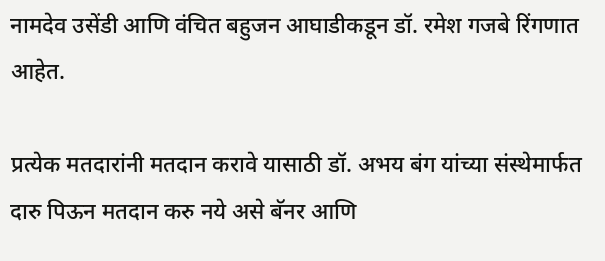नामदेव उसेंडी आणि वंचित बहुजन आघाडीकडून डॉ. रमेश गजबे रिंगणात आहेत.

प्रत्येक मतदारांनी मतदान करावे यासाठी डॉ. अभय बंग यांच्या संस्थेमार्फत दारु पिऊन मतदान करु नये असे बॅनर आणि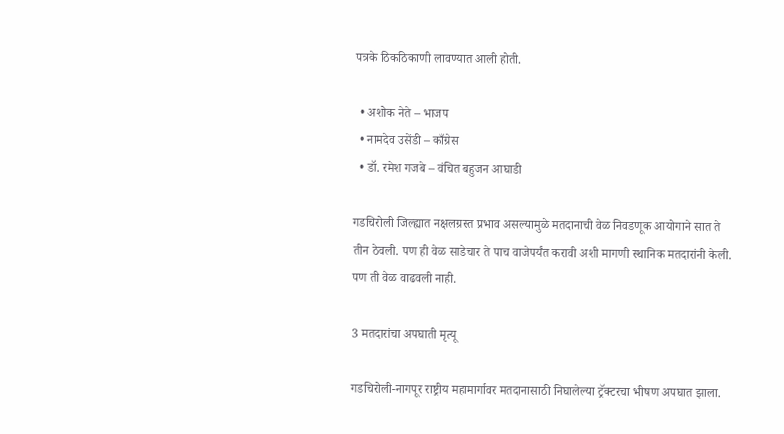पत्रके ठिकठिकाणी लावण्यात आली होती.

  • अशोक नेते – भाजप
  • नामदेव उसेंडी – काँग्रेस
  • डॉ. रमेश गजबे – वंचित बहुजन आघाडी

गडचिरोली जिल्ह्यात नक्षलग्रस्त प्रभाव असल्यामुळे मतदानाची वेळ निवडणूक आयोगाने सात ते तीन ठेवली. पण ही वेळ साडेचार ते पाच वाजेपर्यंत करावी अशी मागणी स्थानिक मतदारांनी केली.  पण ती वेळ वाढवली नाही.

3 मतदारांचा अपघाती मृत्यू

गडचिरोली-नागपूर राष्ट्रीय महामार्गावर मतदानासाठी निघालेल्या ट्रॅक्टरचा भीषण अपघात झाला.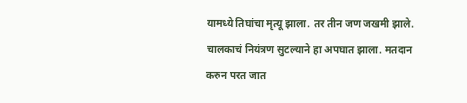यामध्ये तिघांचा मृत्यू झाला. तर तीन जण जखमी झाले. चालकाचं नियंत्रण सुटल्याने हा अपघात झाला. मतदान करुन परत जात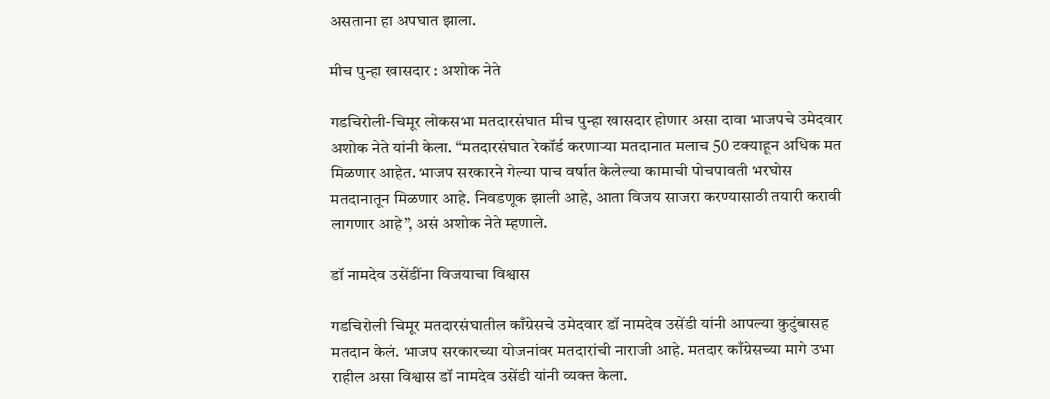असताना हा अपघात झाला.

मीच पुन्हा खासदार : अशोक नेते

गडचिरोली-चिमूर लोकसभा मतदारसंघात मीच पुन्हा खासदार होणार असा दावा भाजपचे उमेदवार अशोक नेते यांनी केला. “मतदारसंघात रेकॉर्ड करणाऱ्या मतदानात मलाच 50 टक्याहून अधिक मत मिळणार आहेत. भाजप सरकारने गेल्या पाच वर्षात केलेल्या कामाची पोचपावती भरघोस मतदानातून मिळणार आहे. निवडणूक झाली आहे, आता विजय साजरा करण्यासाठी तयारी करावी लागणार आहे”, असं अशोक नेते म्हणाले.

डॉ नामदेव उसेंडींना विजयाचा विश्वास

गडचिरोली चिमूर मतदारसंघातील काँग्रेसचे उमेदवार डॉ नामदेव उसेंडी यांनी आपल्या कुटुंबासह मतदान केलं. भाजप सरकारच्या योजनांवर मतदारांची नाराजी आहे. मतदार काँग्रेसच्या मागे उभा राहील असा विश्वास डॉ नामदेव उसेंडी यांनी व्यक्त केला.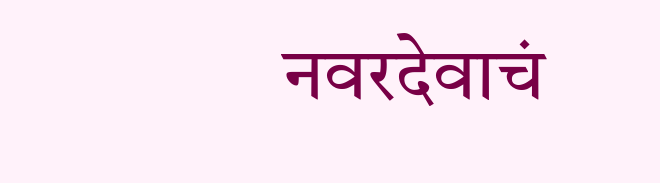नवरदेवाचं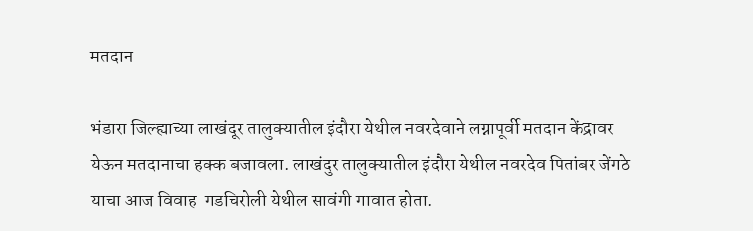मतदान

भंडारा जिल्ह्याच्या लाखंदूर तालुक्यातील इंदौरा येथील नवरदेवाने लग्नापूर्वी मतदान केंद्रावर येऊन मतदानाचा हक्क बजावला. लाखंदुर तालुक्यातील इंदौरा येथील नवरदेव पितांबर जेंगठे याचा आज विवाह  गडचिरोली येथील सावंगी गावात होता.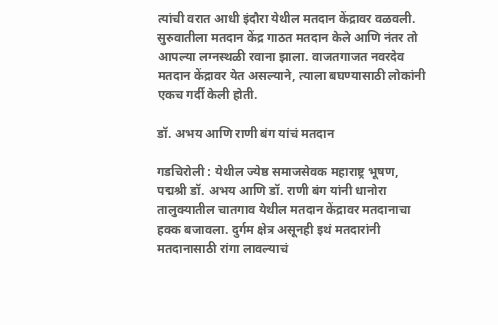त्यांची वरात आधी इंदौरा येथील मतदान केंद्रावर वळवली. सुरुवातीला मतदान केंद्र गाठत मतदान केले आणि नंतर तो आपल्या लग्नस्थळी रवाना झाला. वाजतगाजत नवरदेव मतदान केंद्रावर येत असल्याने, त्याला बघण्यासाठी लोकांनी एकच गर्दी केली होती.

डॉ. अभय आणि राणी बंग यांचं मतदान

गडचिरोली : येथील ज्येष्ठ समाजसेवक महाराष्ट्र भूषण, पद्मश्री डॉ. अभय आणि डॉ. राणी बंग यांनी धानोरा तालुक्यातील चातगाव येथील मतदान केंद्रावर मतदानाचा हक्क बजावला. दुर्गम क्षेत्र असूनही इथं मतदारांनी मतदानासाठी रांगा लावल्याचं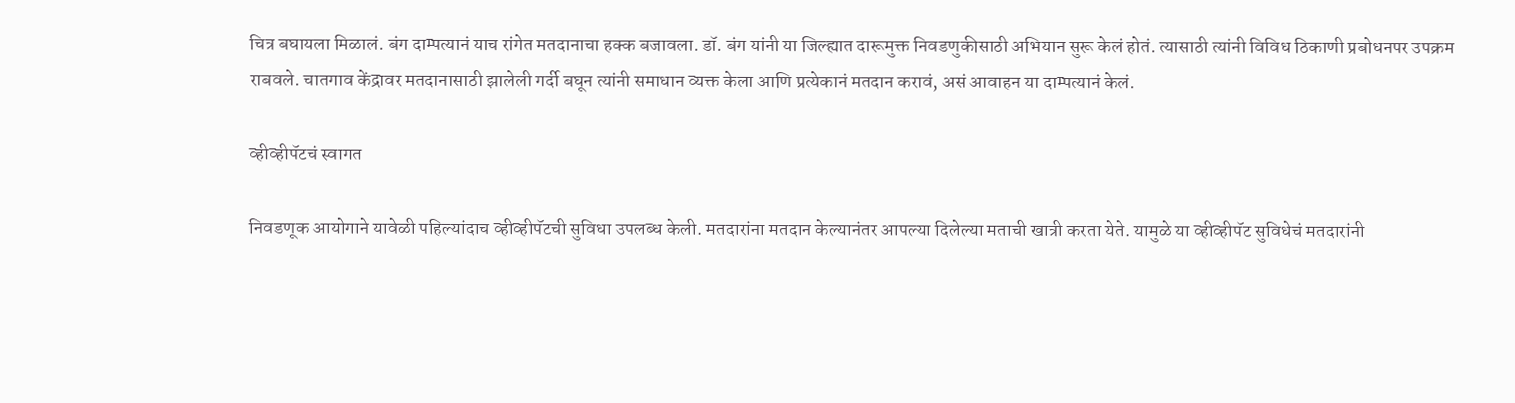चित्र बघायला मिळालं. बंग दाम्पत्यानं याच रांगेत मतदानाचा हक्क बजावला. डॉ. बंग यांनी या जिल्ह्यात दारूमुक्त निवडणुकीसाठी अभियान सुरू केलं होतं. त्यासाठी त्यांनी विविध ठिकाणी प्रबोधनपर उपक्रम राबवले. चातगाव केंद्रावर मतदानासाठी झालेली गर्दी बघून त्यांनी समाधान व्यक्त केला आणि प्रत्येकानं मतदान करावं, असं आवाहन या दाम्पत्यानं केलं.

व्हीव्हीपॅटचं स्वागत

निवडणूक आयोगाने यावेळी पहिल्यांदाच व्हीव्हीपॅटची सुविधा उपलब्ध केली. मतदारांना मतदान केल्यानंतर आपल्या दिलेल्या मताची खात्री करता येते. यामुळे या व्हीव्हीपॅट सुविधेचं मतदारांनी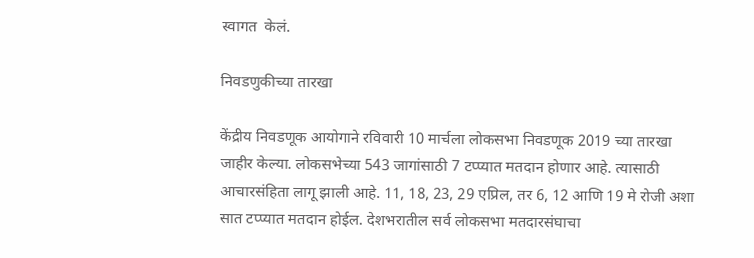स्वागत  केलं.

निवडणुकीच्या तारखा

केंद्रीय निवडणूक आयोगाने रविवारी 10 मार्चला लोकसभा निवडणूक 2019 च्या तारखा जाहीर केल्या. लोकसभेच्या 543 जागांसाठी 7 टप्प्यात मतदान होणार आहे. त्यासाठी आचारसंहिता लागू झाली आहे. 11, 18, 23, 29 एप्रिल, तर 6, 12 आणि 19 मे रोजी अशा सात टप्प्यात मतदान होईल. देशभरातील सर्व लोकसभा मतदारसंघाचा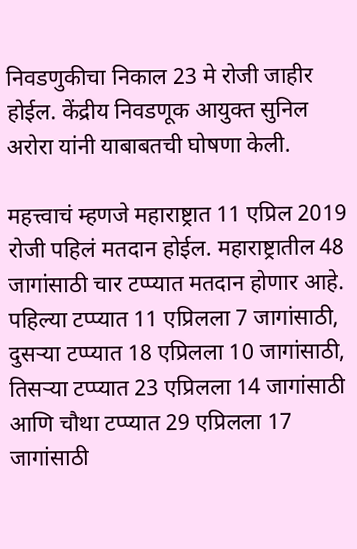निवडणुकीचा निकाल 23 मे रोजी जाहीर होईल. केंद्रीय निवडणूक आयुक्त सुनिल अरोरा यांनी याबाबतची घोषणा केली.

महत्त्वाचं म्हणजे महाराष्ट्रात 11 एप्रिल 2019 रोजी पहिलं मतदान होईल. महाराष्ट्रातील 48 जागांसाठी चार टप्प्यात मतदान होणार आहे. पहिल्या टप्प्यात 11 एप्रिलला 7 जागांसाठी, दुसऱ्या टप्प्यात 18 एप्रिलला 10 जागांसाठी, तिसऱ्या टप्प्यात 23 एप्रिलला 14 जागांसाठी आणि चौथा टप्प्यात 29 एप्रिलला 17 जागांसाठी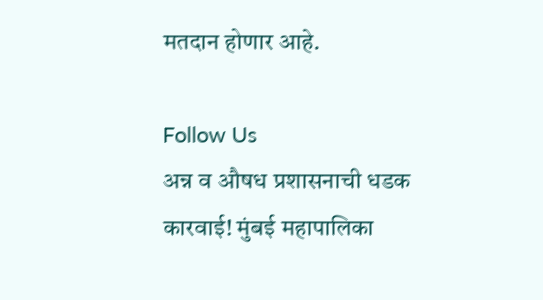मतदान होणार आहे.

Follow Us
अन्न व औषध प्रशासनाची धडक कारवाई! मुंबई महापालिका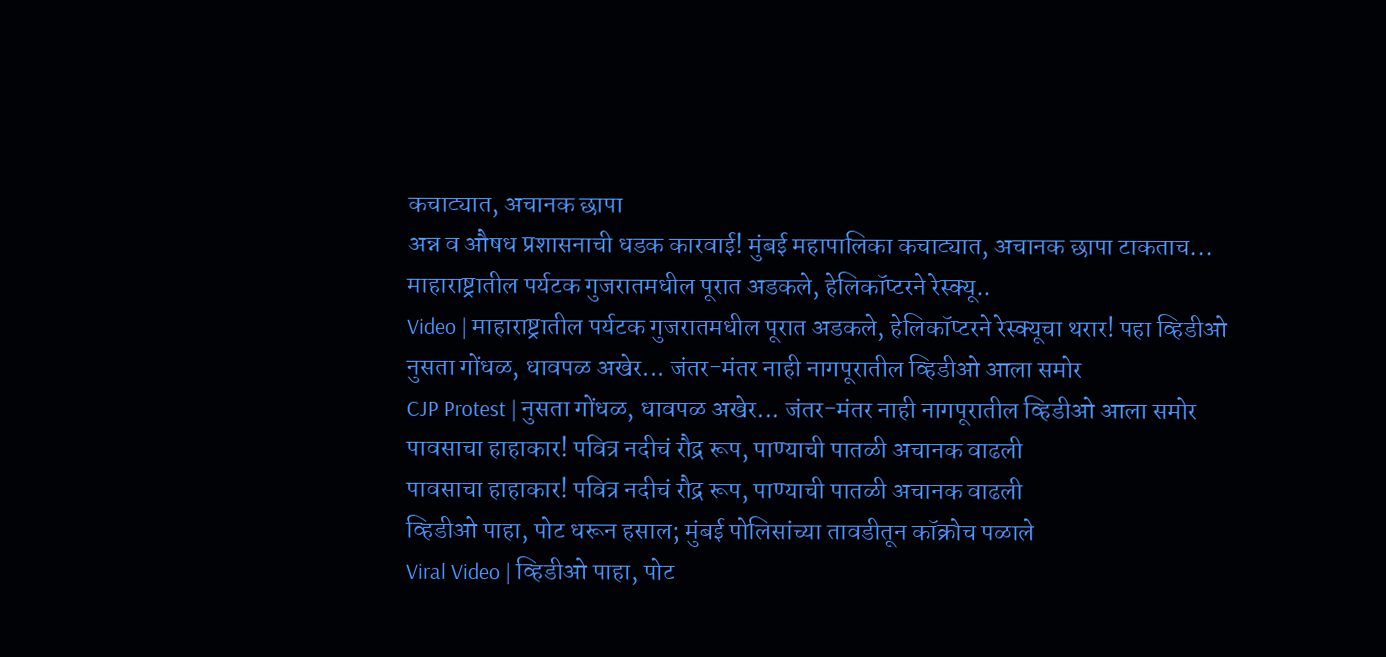कचाट्यात, अचानक छापा
अन्न व औषध प्रशासनाची धडक कारवाई! मुंबई महापालिका कचाट्यात, अचानक छापा टाकताच...
माहाराष्ट्रातील पर्यटक गुजरातमधील पूरात अडकले, हेलिकॉप्टरने रेस्क्यू..
Video | माहाराष्ट्रातील पर्यटक गुजरातमधील पूरात अडकले, हेलिकॉप्टरने रेस्क्यूचा थरार! पहा व्हिडीओ
नुसता गोंधळ, धावपळ अखेर... जंतर-मंतर नाही नागपूरातील व्हिडीओ आला समोर
CJP Protest | नुसता गोंधळ, धावपळ अखेर... जंतर-मंतर नाही नागपूरातील व्हिडीओ आला समोर
पावसाचा हाहाकार! पवित्र नदीचं रौद्र रूप, पाण्याची पातळी अचानक वाढली
पावसाचा हाहाकार! पवित्र नदीचं रौद्र रूप, पाण्याची पातळी अचानक वाढली
व्हिडीओ पाहा, पोट धरून हसाल; मुंबई पोलिसांच्या तावडीतून कॉक्रोच पळाले
Viral Video | व्हिडीओ पाहा, पोट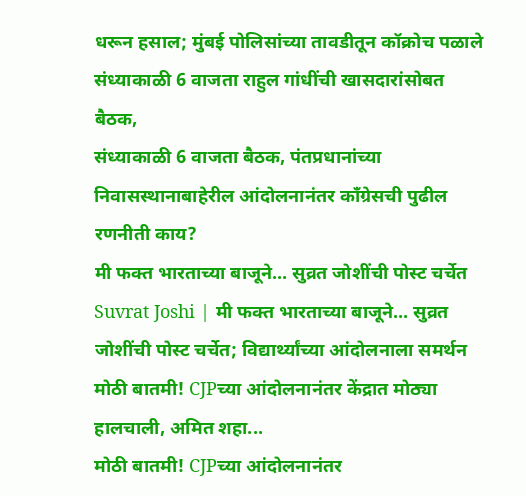धरून हसाल; मुंबई पोलिसांच्या तावडीतून कॉक्रोच पळाले
संध्याकाळी 6 वाजता राहुल गांधींची खासदारांसोबत बैठक,
संध्याकाळी 6 वाजता बैठक, पंतप्रधानांच्या निवासस्थानाबाहेरील आंदोलनानंतर कॉंग्रेसची पुढील रणनीती काय?
मी फक्त भारताच्या बाजूने... सुव्रत जोशींची पोस्ट चर्चेत
Suvrat Joshi | मी फक्त भारताच्या बाजूने... सुव्रत जोशींची पोस्ट चर्चेत; विद्यार्थ्यांच्या आंदोलनाला समर्थन
मोठी बातमी! CJPच्या आंदोलनानंतर केंद्रात मोठ्या हालचाली, अमित शहा...
मोठी बातमी! CJPच्या आंदोलनानंतर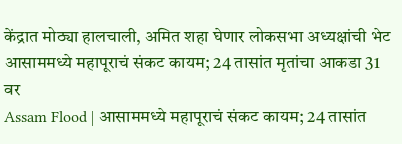केंद्रात मोठ्या हालचाली, अमित शहा घेणार लोकसभा अध्यक्षांची भेट
आसाममध्ये महापूराचं संकट कायम; 24 तासांत मृतांचा आकडा 31 वर
Assam Flood | आसाममध्ये महापूराचं संकट कायम; 24 तासांत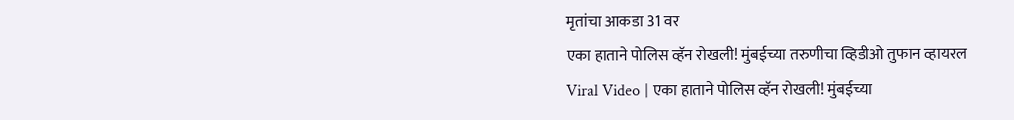मृतांचा आकडा 31 वर
एका हाताने पोलिस व्हॅन रोखली! मुंबईच्या तरुणीचा व्हिडीओ तुफान व्हायरल
Viral Video | एका हाताने पोलिस व्हॅन रोखली! मुंबईच्या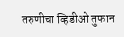तरुणीचा व्हिडीओ तुफान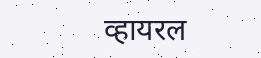व्हायरल